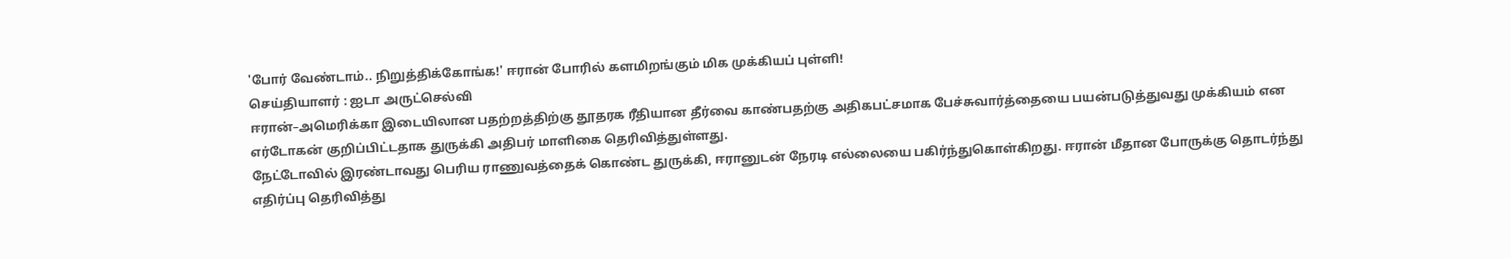'போர் வேண்டாம்.. நிறுத்திக்கோங்க!' ஈரான் போரில் களமிறங்கும் மிக முக்கியப் புள்ளி!
செய்தியாளர் : ஐடா அருட்செல்வி
ஈரான்–அமெரிக்கா இடையிலான பதற்றத்திற்கு தூதரக ரீதியான தீர்வை காண்பதற்கு அதிகபட்சமாக பேச்சுவார்த்தையை பயன்படுத்துவது முக்கியம் என எர்டோகன் குறிப்பிட்டதாக துருக்கி அதிபர் மாளிகை தெரிவித்துள்ளது.
நேட்டோவில் இரண்டாவது பெரிய ராணுவத்தைக் கொண்ட துருக்கி, ஈரானுடன் நேரடி எல்லையை பகிர்ந்துகொள்கிறது. ஈரான் மீதான போருக்கு தொடர்ந்து எதிர்ப்பு தெரிவித்து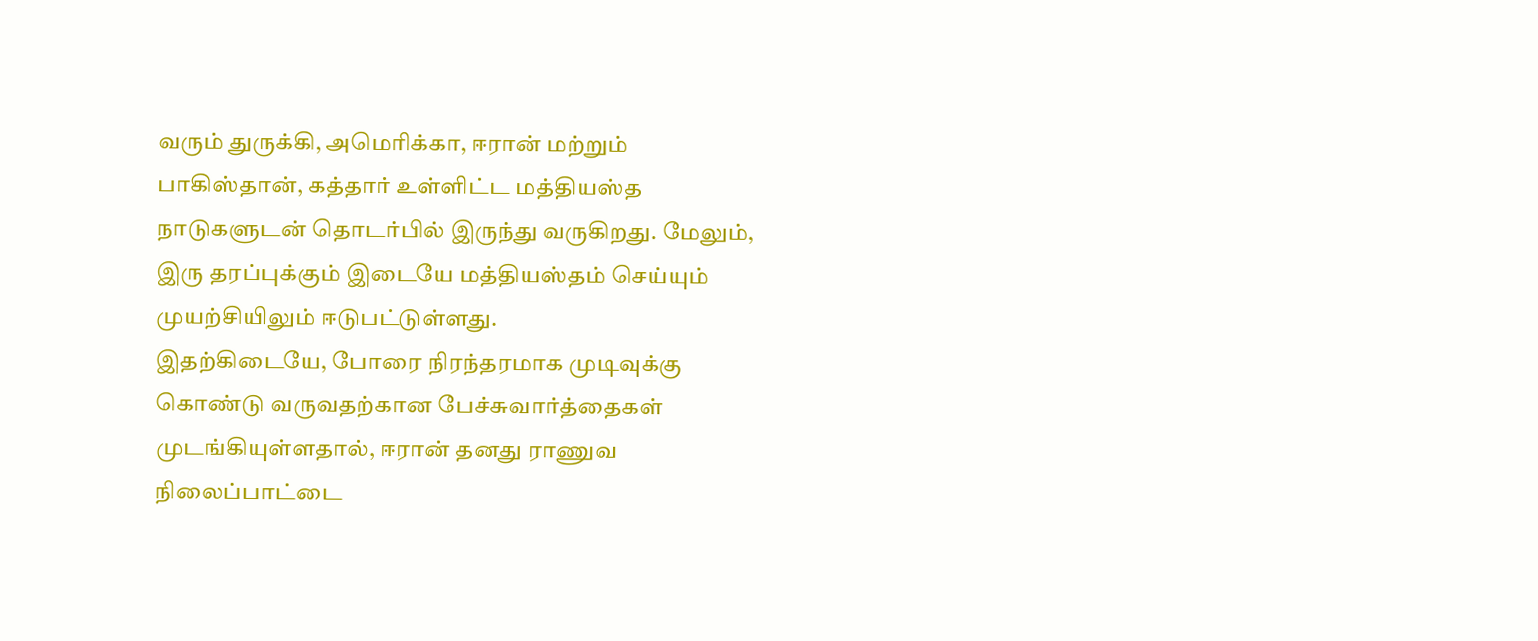வரும் துருக்கி, அமெரிக்கா, ஈரான் மற்றும் பாகிஸ்தான், கத்தார் உள்ளிட்ட மத்தியஸ்த நாடுகளுடன் தொடர்பில் இருந்து வருகிறது. மேலும், இரு தரப்புக்கும் இடையே மத்தியஸ்தம் செய்யும் முயற்சியிலும் ஈடுபட்டுள்ளது.
இதற்கிடையே, போரை நிரந்தரமாக முடிவுக்கு கொண்டு வருவதற்கான பேச்சுவார்த்தைகள் முடங்கியுள்ளதால், ஈரான் தனது ராணுவ நிலைப்பாட்டை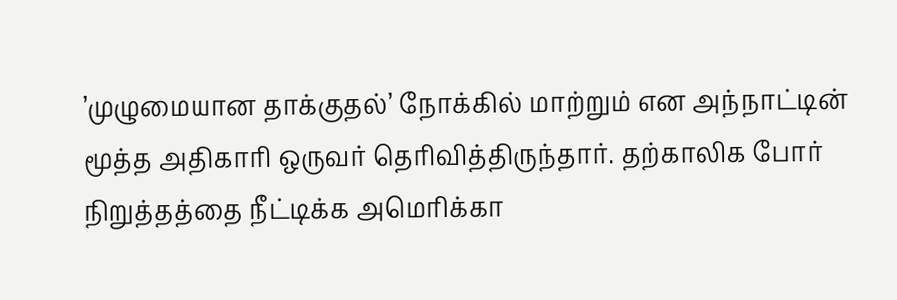’முழுமையான தாக்குதல்’ நோக்கில் மாற்றும் என அந்நாட்டின் மூத்த அதிகாரி ஒருவர் தெரிவித்திருந்தார். தற்காலிக போர் நிறுத்தத்தை நீட்டிக்க அமெரிக்கா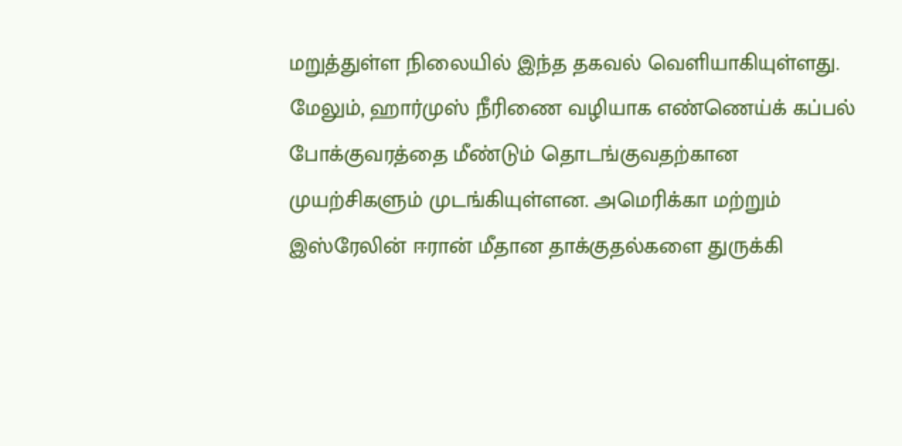மறுத்துள்ள நிலையில் இந்த தகவல் வெளியாகியுள்ளது. மேலும், ஹார்முஸ் நீரிணை வழியாக எண்ணெய்க் கப்பல் போக்குவரத்தை மீண்டும் தொடங்குவதற்கான முயற்சிகளும் முடங்கியுள்ளன. அமெரிக்கா மற்றும் இஸ்ரேலின் ஈரான் மீதான தாக்குதல்களை துருக்கி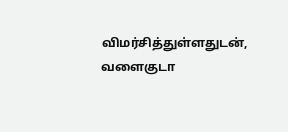விமர்சித்துள்ளதுடன், வளைகுடா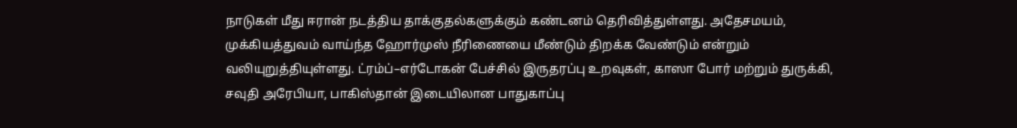நாடுகள் மீது ஈரான் நடத்திய தாக்குதல்களுக்கும் கண்டனம் தெரிவித்துள்ளது. அதேசமயம், முக்கியத்துவம் வாய்ந்த ஹோர்முஸ் நீரிணையை மீண்டும் திறக்க வேண்டும் என்றும் வலியுறுத்தியுள்ளது. ட்ரம்ப்–எர்டோகன் பேச்சில் இருதரப்பு உறவுகள், காஸா போர் மற்றும் துருக்கி, சவுதி அரேபியா, பாகிஸ்தான் இடையிலான பாதுகாப்பு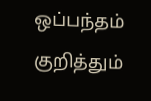ஒப்பந்தம் குறித்தும்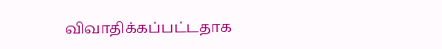விவாதிக்கப்பட்டதாக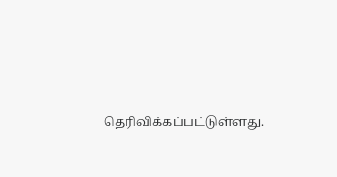தெரிவிக்கப்பட்டுள்ளது.